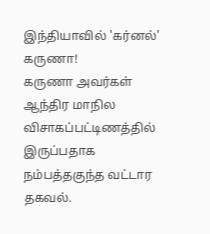இந்தியாவில் 'கர்னல்' கருணா!
கருணா அவர்கள் ஆந்திர மாநில விசாகப்பட்டிணத்தில் இருப்பதாக நம்பத்தகுந்த வட்டார தகவல்.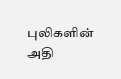புலிகளின் அதி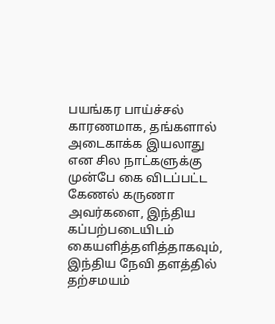பயங்கர பாய்ச்சல் காரணமாக, தங்களால் அடைகாக்க இயலாது என சில நாட்களுக்கு முன்பே கை விடப்பட்ட கேணல் கருணா அவர்களை, இந்திய கப்பற்படையிடம் கையளித்தளித்தாகவும், இந்திய நேவி தளத்தில் தற்சமயம்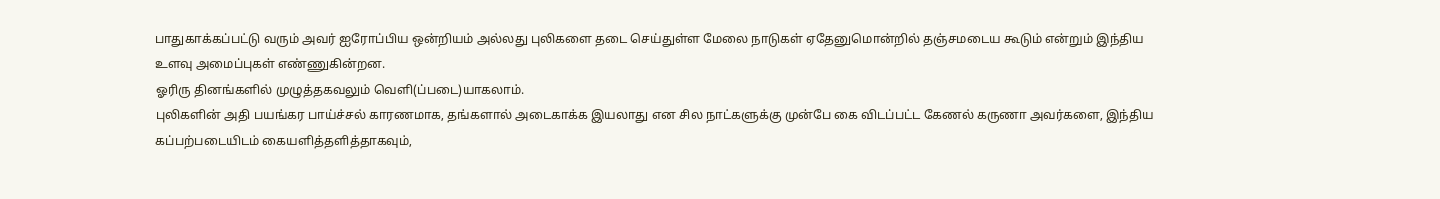பாதுகாக்கப்பட்டு வரும் அவர் ஐரோப்பிய ஒன்றியம் அல்லது புலிகளை தடை செய்துள்ள மேலை நாடுகள் ஏதேனுமொன்றில் தஞ்சமடைய கூடும் என்றும் இந்திய உளவு அமைப்புகள் எண்ணுகின்றன.
ஓரிரு தினங்களில் முழுத்தகவலும் வெளி(ப்படை)யாகலாம்.
புலிகளின் அதி பயங்கர பாய்ச்சல் காரணமாக, தங்களால் அடைகாக்க இயலாது என சில நாட்களுக்கு முன்பே கை விடப்பட்ட கேணல் கருணா அவர்களை, இந்திய கப்பற்படையிடம் கையளித்தளித்தாகவும்,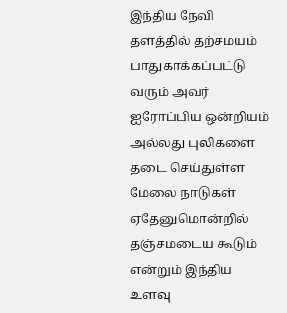இந்திய நேவி தளத்தில் தற்சமயம் பாதுகாக்கப்பட்டு வரும் அவர் ஐரோப்பிய ஒன்றியம் அல்லது புலிகளை தடை செய்துள்ள மேலை நாடுகள் ஏதேனுமொன்றில் தஞ்சமடைய கூடும் என்றும் இந்திய உளவு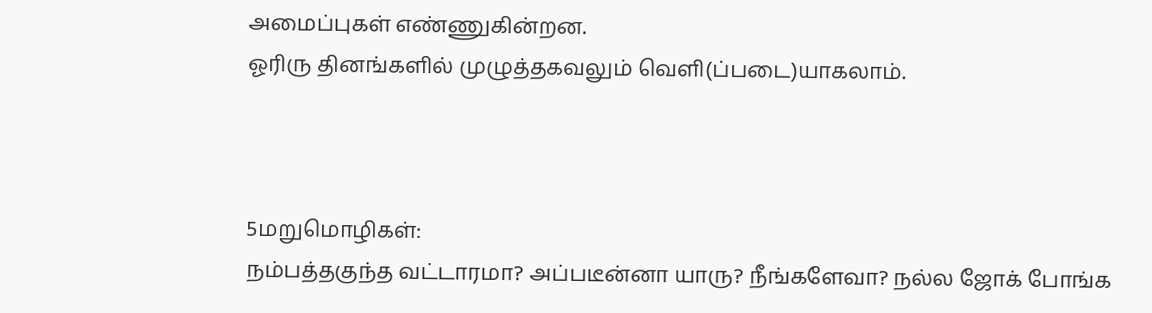அமைப்புகள் எண்ணுகின்றன.
ஓரிரு தினங்களில் முழுத்தகவலும் வெளி(ப்படை)யாகலாம்.



5மறுமொழிகள்:
நம்பத்தகுந்த வட்டாரமா? அப்படீன்னா யாரு? நீங்களேவா? நல்ல ஜோக் போங்க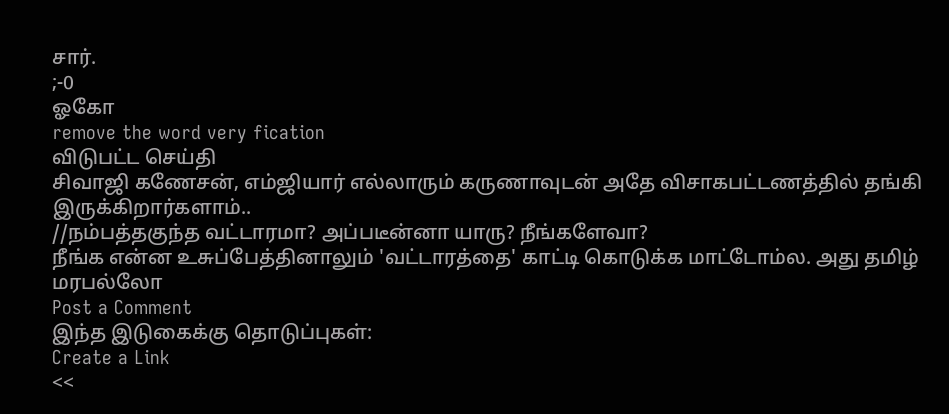சார்.
;-0
ஓகோ
remove the word very fication
விடுபட்ட செய்தி
சிவாஜி கணேசன், எம்ஜியார் எல்லாரும் கருணாவுடன் அதே விசாகபட்டணத்தில் தங்கி இருக்கிறார்களாம்..
//நம்பத்தகுந்த வட்டாரமா? அப்படீன்னா யாரு? நீங்களேவா?
நீங்க என்ன உசுப்பேத்தினாலும் 'வட்டாரத்தை' காட்டி கொடுக்க மாட்டோம்ல. அது தமிழ் மரபல்லோ
Post a Comment
இந்த இடுகைக்கு தொடுப்புகள்:
Create a Link
<<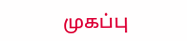முகப்பு